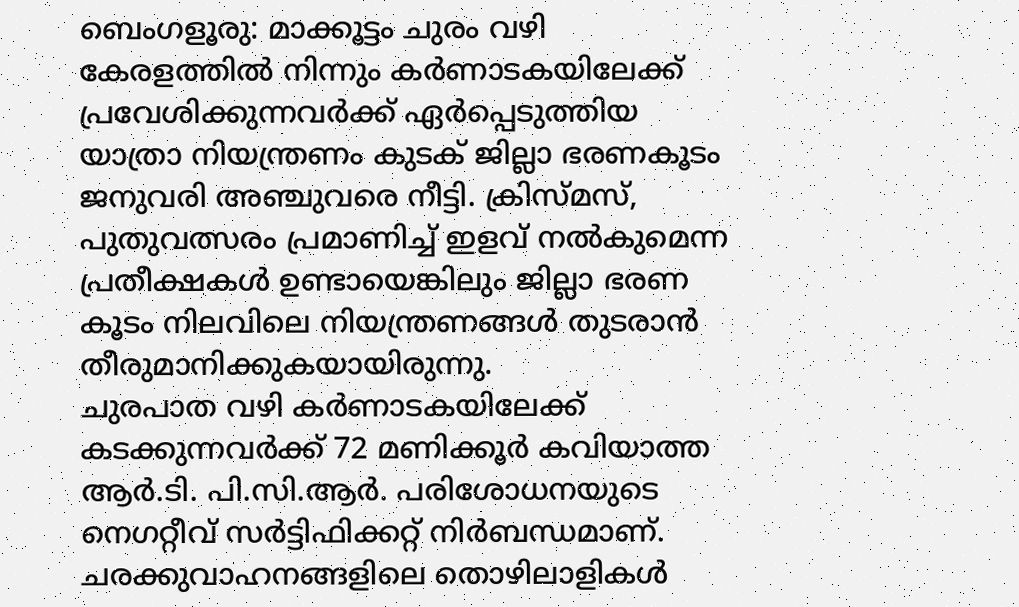ബെംഗളൂരു: മാക്കൂട്ടം ചുരം വഴി കേരളത്തിൽ നിന്നും കർണാടകയിലേക്ക് പ്രവേശിക്കുന്നവർക്ക് ഏർപ്പെടുത്തിയ യാത്രാ നിയന്ത്രണം കുടക് ജില്ലാ ഭരണകൂടം ജനുവരി അഞ്ചുവരെ നീട്ടി. ക്രിസ്മസ്, പുതുവത്സരം പ്രമാണിച്ച് ഇളവ് നൽകുമെന്ന പ്രതീക്ഷകൾ ഉണ്ടായെങ്കിലും ജില്ലാ ഭരണ കൂടം നിലവിലെ നിയന്ത്രണങ്ങൾ തുടരാൻ തീരുമാനിക്കുകയായിരുന്നു.
ചുരപാത വഴി കർണാടകയിലേക്ക് കടക്കുന്നവർക്ക് 72 മണിക്കൂർ കവിയാത്ത ആർ.ടി. പി.സി.ആർ. പരിശോധനയുടെ നെഗറ്റീവ് സർട്ടിഫിക്കറ്റ് നിർബന്ധമാണ്. ചരക്കുവാഹനങ്ങളിലെ തൊഴിലാളികൾ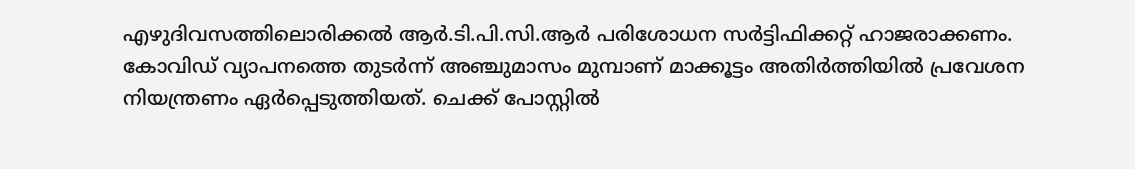എഴുദിവസത്തിലൊരിക്കൽ ആർ.ടി.പി.സി.ആർ പരിശോധന സർട്ടിഫിക്കറ്റ് ഹാജരാക്കണം.
കോവിഡ് വ്യാപനത്തെ തുടർന്ന് അഞ്ചുമാസം മുമ്പാണ് മാക്കൂട്ടം അതിർത്തിയിൽ പ്രവേശന നിയന്ത്രണം ഏർപ്പെടുത്തിയത്. ചെക്ക് പോസ്റ്റിൽ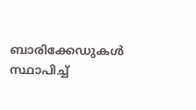ബാരിക്കേഡുകൾ സ്ഥാപിച്ച്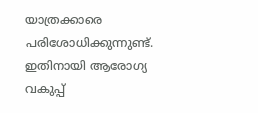യാത്രക്കാരെ പരിശോധിക്കുന്നുണ്ട്. ഇതിനായി ആരോഗ്യ വകുപ്പ്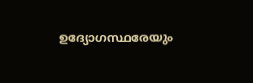ഉദ്യോഗസ്ഥരേയും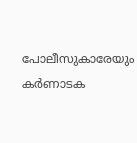പോലീസുകാരേയും കർണാടക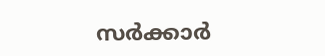സർക്കാർ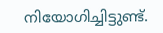നിയോഗിച്ചിട്ടുണ്ട്.